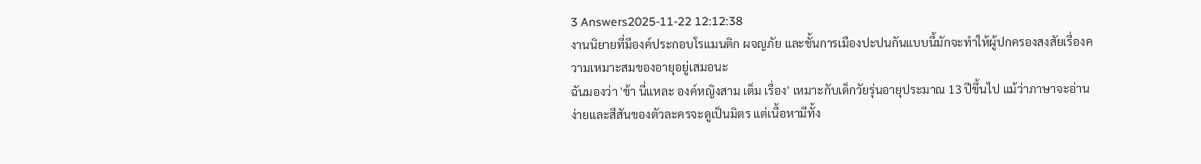3 Answers2025-11-22 12:12:38
งานนิยายที่มีองค์ประกอบโรแมนติก ผจญภัย และชั้นการเมืองปะปนกันแบบนี้มักจะทำให้ผู้ปกครองสงสัยเรื่องความเหมาะสมของอายุอยู่เสมอนะ
ฉันมองว่า 'ข้า นี่แหละ องค์หญิงสาม เต็ม เรื่อง' เหมาะกับเด็กวัยรุ่นอายุประมาณ 13 ปีขึ้นไป แม้ว่าภาษาจะอ่านง่ายและสีสันของตัวละครจะดูเป็นมิตร แต่เนื้อหามีทั้ง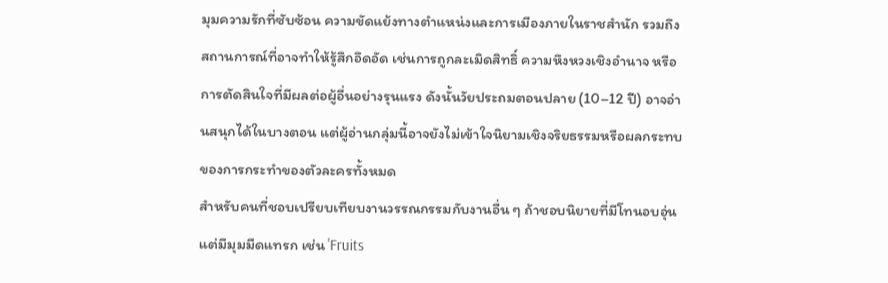มุมความรักที่ซับซ้อน ความขัดแย้งทางตำแหน่งและการเมืองภายในราชสำนัก รวมถึงสถานการณ์ที่อาจทำให้รู้สึกอึดอัด เช่นการถูกละเมิดสิทธิ์ ความหึงหวงเชิงอำนาจ หรือการตัดสินใจที่มีผลต่อผู้อื่นอย่างรุนแรง ดังนั้นวัยประถมตอนปลาย (10–12 ปี) อาจอ่านสนุกได้ในบางตอน แต่ผู้อ่านกลุ่มนี้อาจยังไม่เข้าใจนิยามเชิงจริยธรรมหรือผลกระทบของการกระทำของตัวละครทั้งหมด
สำหรับคนที่ชอบเปรียบเทียบงานวรรณกรรมกับงานอื่น ๆ ถ้าชอบนิยายที่มีโทนอบอุ่นแต่มีมุมมืดแทรก เช่น 'Fruits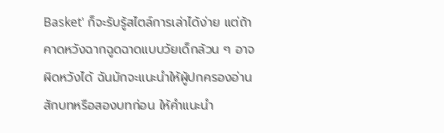Basket' ก็จะรับรู้สไตล์การเล่าได้ง่าย แต่ถ้าคาดหวังฉากฉูดฉาดแบบวัยเด็กล้วน ๆ อาจผิดหวังได้ ฉันมักจะแนะนำให้ผู้ปกครองอ่านสักบทหรือสองบทก่อน ให้คำแนะนำ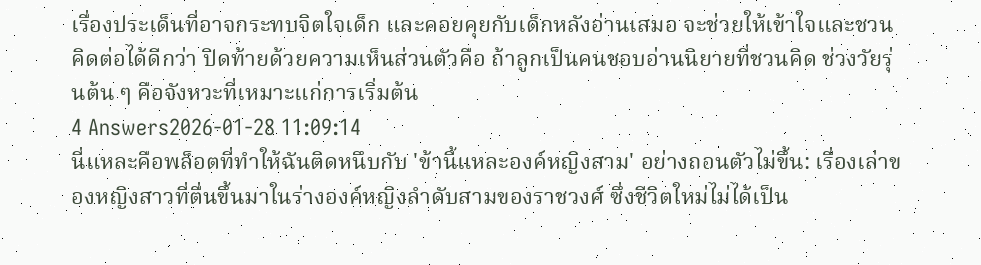เรื่องประเด็นที่อาจกระทบจิตใจเด็ก และคอยคุยกับเด็กหลังอ่านเสมอ จะช่วยให้เข้าใจและชวนคิดต่อได้ดีกว่า ปิดท้ายด้วยความเห็นส่วนตัวคือ ถ้าลูกเป็นคนชอบอ่านนิยายที่ชวนคิด ช่วงวัยรุ่นต้น ๆ คือจังหวะที่เหมาะแก่การเริ่มต้น
4 Answers2026-01-28 11:09:14
นี่แหละคือพล็อตที่ทำให้ฉันติดหนึบกับ 'ข้านี้แหละองค์หญิงสาม' อย่างถอนตัวไม่ขึ้น: เรื่องเล่าของหญิงสาวที่ตื่นขึ้นมาในร่างองค์หญิงลำดับสามของราชวงศ์ ซึ่งชีวิตใหม่ไม่ได้เป็น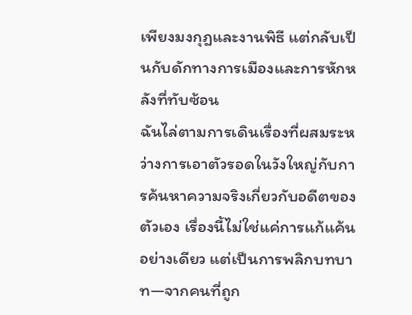เพียงมงกุฎและงานพิธี แต่กลับเป็นกับดักทางการเมืองและการหักหลังที่ทับซ้อน
ฉันไล่ตามการเดินเรื่องที่ผสมระหว่างการเอาตัวรอดในวังใหญ่กับการค้นหาความจริงเกี่ยวกับอดีตของตัวเอง เรื่องนี้ไม่ใช่แค่การแก้แค้นอย่างเดียว แต่เป็นการพลิกบทบาท—จากคนที่ถูก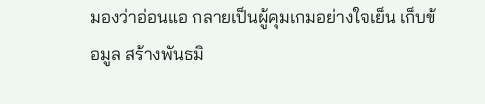มองว่าอ่อนแอ กลายเป็นผู้คุมเกมอย่างใจเย็น เก็บข้อมูล สร้างพันธมิ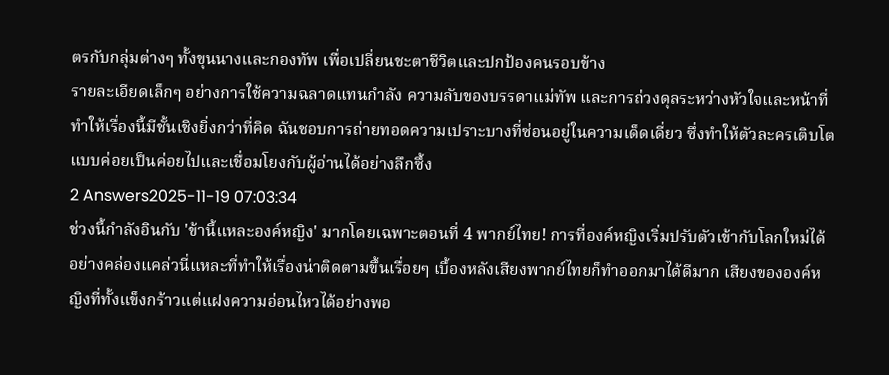ตรกับกลุ่มต่างๆ ทั้งขุนนางและกองทัพ เพื่อเปลี่ยนชะตาชีวิตและปกป้องคนรอบข้าง
รายละเอียดเล็กๆ อย่างการใช้ความฉลาดแทนกำลัง ความลับของบรรดาแม่ทัพ และการถ่วงดุลระหว่างหัวใจและหน้าที่ ทำให้เรื่องนี้มีชั้นเชิงยิ่งกว่าที่คิด ฉันชอบการถ่ายทอดความเปราะบางที่ซ่อนอยู่ในความเด็ดเดี่ยว ซึ่งทำให้ตัวละครเติบโตแบบค่อยเป็นค่อยไปและเชื่อมโยงกับผู้อ่านได้อย่างลึกซึ้ง
2 Answers2025-11-19 07:03:34
ช่วงนี้กำลังอินกับ 'ข้านี้แหละองค์หญิง' มากโดยเฉพาะตอนที่ 4 พากย์ไทย! การที่องค์หญิงเริ่มปรับตัวเข้ากับโลกใหม่ได้อย่างคล่องแคล่วนี่แหละที่ทำให้เรื่องน่าติดตามขึ้นเรื่อยๆ เบื้องหลังเสียงพากย์ไทยก็ทำออกมาได้ดีมาก เสียงขององค์หญิงที่ทั้งแข็งกร้าวแต่แฝงความอ่อนไหวได้อย่างพอ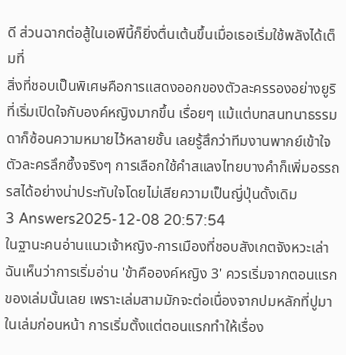ดี ส่วนฉากต่อสู้ในเอพีนี้ก็ยิ่งตื่นเต้นขึ้นเมื่อเธอเริ่มใช้พลังได้เต็มที่
สิ่งที่ชอบเป็นพิเศษคือการแสดงออกของตัวละครรองอย่างยูริที่เริ่มเปิดใจกับองค์หญิงมากขึ้น เรื่อยๆ แม้แต่บทสนทนาธรรมดาก็ซ้อนความหมายไว้หลายชั้น เลยรู้สึกว่าทีมงานพากย์เข้าใจตัวละครลึกซึ้งจริงๆ การเลือกใช้คำสแลงไทยบางคำก็เพิ่มอรรถรสได้อย่างน่าประทับใจโดยไม่เสียความเป็นญี่ปุ่นดั้งเดิม
3 Answers2025-12-08 20:57:54
ในฐานะคนอ่านแนวเจ้าหญิง-การเมืองที่ชอบสังเกตจังหวะเล่า ฉันเห็นว่าการเริ่มอ่าน 'ข้าคือองค์หญิง 3' ควรเริ่มจากตอนแรกของเล่มนั้นเลย เพราะเล่มสามมักจะต่อเนื่องจากปมหลักที่ปูมาในเล่มก่อนหน้า การเริ่มตั้งแต่ตอนแรกทำให้เรื่อง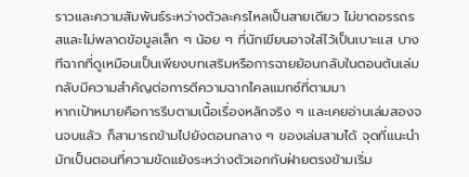ราวและความสัมพันธ์ระหว่างตัวละครไหลเป็นสายเดียว ไม่ขาดอรรถรสและไม่พลาดข้อมูลเล็ก ๆ น้อย ๆ ที่นักเขียนอาจใส่ไว้เป็นเบาะแส บางทีฉากที่ดูเหมือนเป็นเพียงบทเสริมหรือการฉายย้อนกลับในตอนต้นเล่ม กลับมีความสำคัญต่อการตีความฉากไคลแมกซ์ที่ตามมา
หากเป้าหมายคือการรีบตามเนื้อเรื่องหลักจริง ๆ และเคยอ่านเล่มสองจนจบแล้ว ก็สามารถข้ามไปยังตอนกลาง ๆ ของเล่มสามได้ จุดที่แนะนำมักเป็นตอนที่ความขัดแย้งระหว่างตัวเอกกับฝ่ายตรงข้ามเริ่ม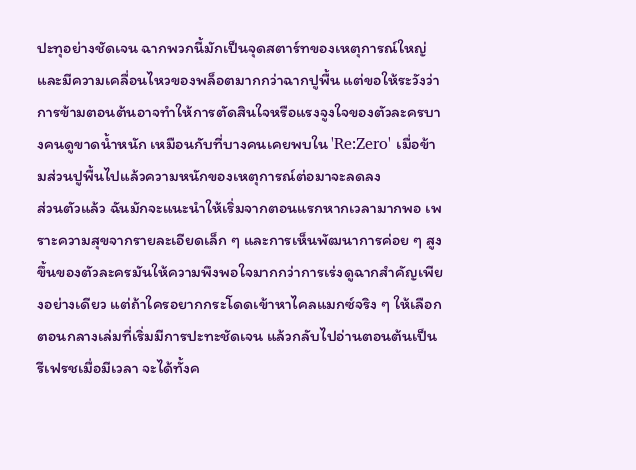ปะทุอย่างชัดเจน ฉากพวกนี้มักเป็นจุดสตาร์ทของเหตุการณ์ใหญ่และมีความเคลื่อนไหวของพล็อตมากกว่าฉากปูพื้น แต่ขอให้ระวังว่าการข้ามตอนต้นอาจทำให้การตัดสินใจหรือแรงจูงใจของตัวละครบางคนดูขาดน้ำหนัก เหมือนกับที่บางคนเคยพบใน 'Re:Zero' เมื่อข้ามส่วนปูพื้นไปแล้วความหนักของเหตุการณ์ต่อมาจะลดลง
ส่วนตัวแล้ว ฉันมักจะแนะนำให้เริ่มจากตอนแรกหากเวลามากพอ เพราะความสุขจากรายละเอียดเล็ก ๆ และการเห็นพัฒนาการค่อย ๆ สูงขึ้นของตัวละครมันให้ความพึงพอใจมากกว่าการเร่งดูฉากสำคัญเพียงอย่างเดียว แต่ถ้าใครอยากกระโดดเข้าหาไคลแมกซ์จริง ๆ ให้เลือกตอนกลางเล่มที่เริ่มมีการปะทะชัดเจน แล้วกลับไปอ่านตอนต้นเป็นรีเฟรชเมื่อมีเวลา จะได้ทั้งค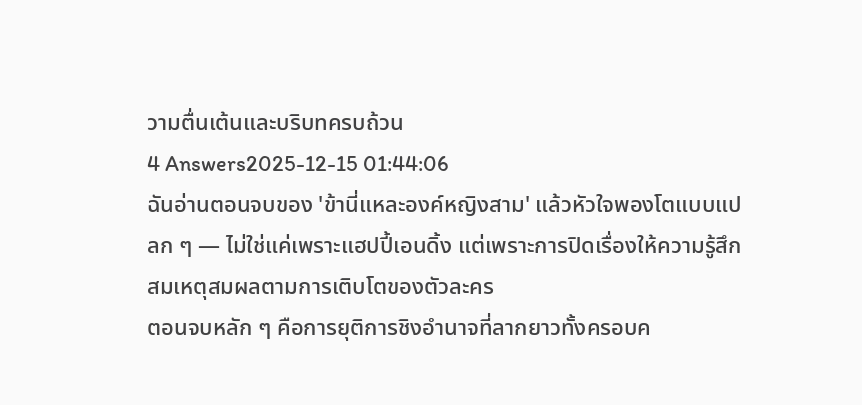วามตื่นเต้นและบริบทครบถ้วน
4 Answers2025-12-15 01:44:06
ฉันอ่านตอนจบของ 'ข้านี่แหละองค์หญิงสาม' แล้วหัวใจพองโตแบบแปลก ๆ — ไม่ใช่แค่เพราะแฮปปี้เอนดิ้ง แต่เพราะการปิดเรื่องให้ความรู้สึกสมเหตุสมผลตามการเติบโตของตัวละคร
ตอนจบหลัก ๆ คือการยุติการชิงอำนาจที่ลากยาวทั้งครอบค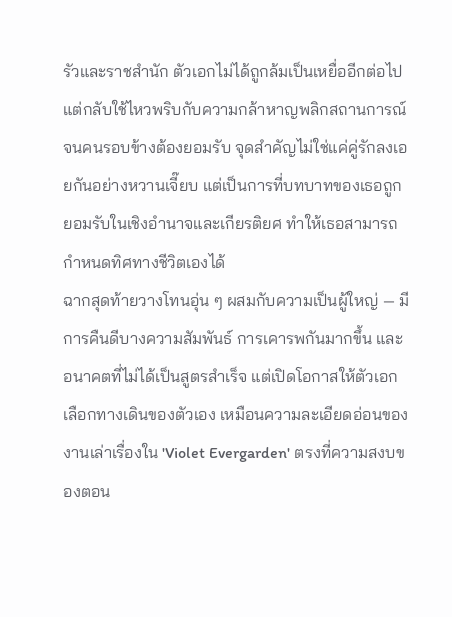รัวและราชสำนัก ตัวเอกไม่ได้ถูกล้มเป็นเหยื่ออีกต่อไป แต่กลับใช้ไหวพริบกับความกล้าหาญพลิกสถานการณ์จนคนรอบข้างต้องยอมรับ จุดสำคัญไม่ใช่แค่คู่รักลงเอยกันอย่างหวานเจี๊ยบ แต่เป็นการที่บทบาทของเธอถูกยอมรับในเชิงอำนาจและเกียรติยศ ทำให้เธอสามารถกำหนดทิศทางชีวิตเองได้
ฉากสุดท้ายวางโทนอุ่น ๆ ผสมกับความเป็นผู้ใหญ่ — มีการคืนดีบางความสัมพันธ์ การเคารพกันมากขึ้น และอนาคตที่ไม่ได้เป็นสูตรสำเร็จ แต่เปิดโอกาสให้ตัวเอกเลือกทางเดินของตัวเอง เหมือนความละเอียดอ่อนของงานเล่าเรื่องใน 'Violet Evergarden' ตรงที่ความสงบของตอน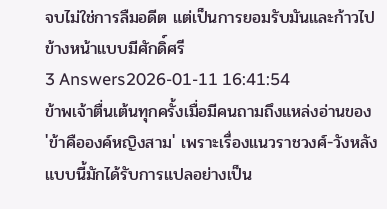จบไม่ใช่การลืมอดีต แต่เป็นการยอมรับมันและก้าวไปข้างหน้าแบบมีศักดิ์ศรี
3 Answers2026-01-11 16:41:54
ข้าพเจ้าตื่นเต้นทุกครั้งเมื่อมีคนถามถึงแหล่งอ่านของ 'ข้าคือองค์หญิงสาม' เพราะเรื่องแนวราชวงศ์-วังหลังแบบนี้มักได้รับการแปลอย่างเป็น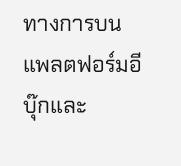ทางการบนแพลตฟอร์มอีบุ๊กและ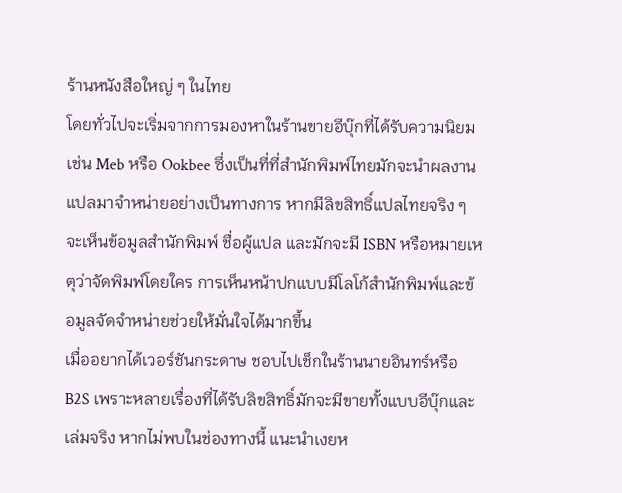ร้านหนังสือใหญ่ ๆ ในไทย
โดยทั่วไปจะเริ่มจากการมองหาในร้านขายอีบุ๊กที่ได้รับความนิยม เช่น Meb หรือ Ookbee ซึ่งเป็นที่ที่สำนักพิมพ์ไทยมักจะนำผลงานแปลมาจำหน่ายอย่างเป็นทางการ หากมีลิขสิทธิ์แปลไทยจริง ๆ จะเห็นข้อมูลสำนักพิมพ์ ชื่อผู้แปล และมักจะมี ISBN หรือหมายเหตุว่าจัดพิมพ์โดยใคร การเห็นหน้าปกแบบมีโลโก้สำนักพิมพ์และข้อมูลจัดจำหน่ายช่วยให้มั่นใจได้มากขึ้น
เมื่ออยากได้เวอร์ชันกระดาษ ชอบไปเช็กในร้านนายอินทร์หรือ B2S เพราะหลายเรื่องที่ได้รับลิขสิทธิ์มักจะมีขายทั้งแบบอีบุ๊กและเล่มจริง หากไม่พบในช่องทางนี้ แนะนำเงยห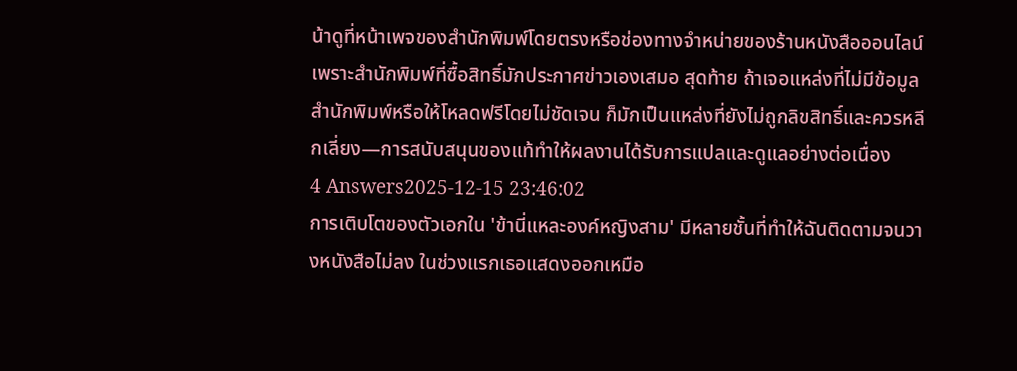น้าดูที่หน้าเพจของสำนักพิมพ์โดยตรงหรือช่องทางจำหน่ายของร้านหนังสือออนไลน์ เพราะสำนักพิมพ์ที่ซื้อสิทธิ์มักประกาศข่าวเองเสมอ สุดท้าย ถ้าเจอแหล่งที่ไม่มีข้อมูลสำนักพิมพ์หรือให้โหลดฟรีโดยไม่ชัดเจน ก็มักเป็นแหล่งที่ยังไม่ถูกลิขสิทธิ์และควรหลีกเลี่ยง—การสนับสนุนของแท้ทำให้ผลงานได้รับการแปลและดูแลอย่างต่อเนื่อง
4 Answers2025-12-15 23:46:02
การเติบโตของตัวเอกใน 'ข้านี่แหละองค์หญิงสาม' มีหลายชั้นที่ทำให้ฉันติดตามจนวางหนังสือไม่ลง ในช่วงแรกเธอแสดงออกเหมือ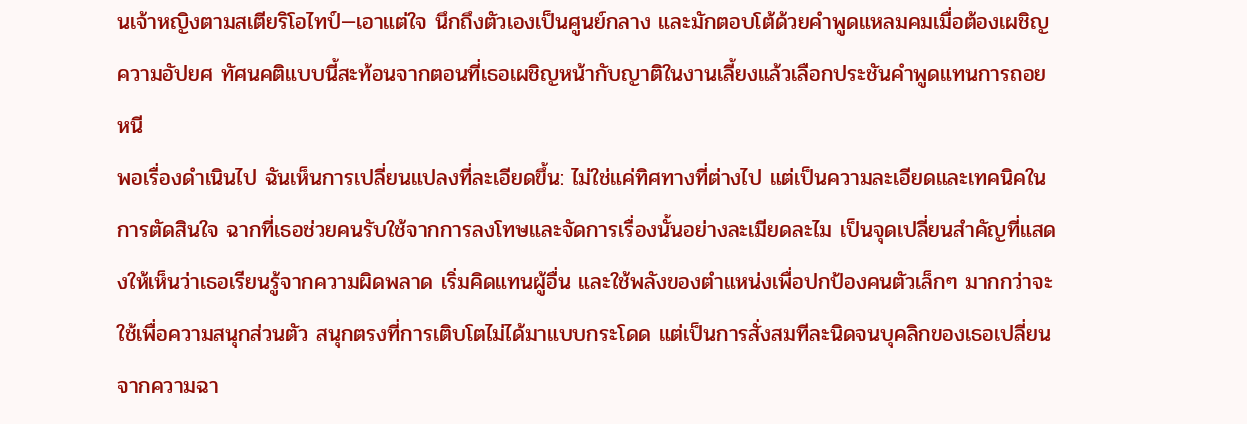นเจ้าหญิงตามสเตียริโอไทป์—เอาแต่ใจ นึกถึงตัวเองเป็นศูนย์กลาง และมักตอบโต้ด้วยคำพูดแหลมคมเมื่อต้องเผชิญความอัปยศ ทัศนคติแบบนี้สะท้อนจากตอนที่เธอเผชิญหน้ากับญาติในงานเลี้ยงแล้วเลือกประชันคำพูดแทนการถอยหนี
พอเรื่องดำเนินไป ฉันเห็นการเปลี่ยนแปลงที่ละเอียดขึ้น: ไม่ใช่แค่ทิศทางที่ต่างไป แต่เป็นความละเอียดและเทคนิคในการตัดสินใจ ฉากที่เธอช่วยคนรับใช้จากการลงโทษและจัดการเรื่องนั้นอย่างละเมียดละไม เป็นจุดเปลี่ยนสำคัญที่แสดงให้เห็นว่าเธอเรียนรู้จากความผิดพลาด เริ่มคิดแทนผู้อื่น และใช้พลังของตำแหน่งเพื่อปกป้องคนตัวเล็กๆ มากกว่าจะใช้เพื่อความสนุกส่วนตัว สนุกตรงที่การเติบโตไม่ได้มาแบบกระโดด แต่เป็นการสั่งสมทีละนิดจนบุคลิกของเธอเปลี่ยนจากความฉา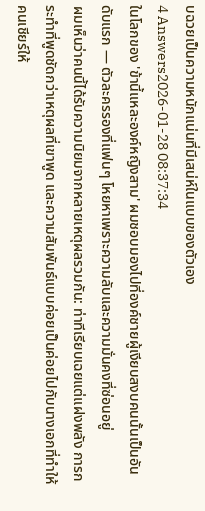บฉวยเป็นความหนักแน่นที่มีเสน่ห์ในแบบของตัวเอง
4 Answers2026-01-28 08:37:34
ในโลกของ 'ข้านี้แหละองค์หญิงสาม' ผมชอบมองไปที่องค์ชายผู้เงียบสงบคนนั้นเป็นอันดับแรก — ตัวละครรองที่แฟนๆ โหยหาเพราะความลับและความมั่นคงที่ซ่อนอยู่
ผมเห็นว่าคนนี้ได้รับความนิยมจากหลายเหตุผลรวมกัน: ท่าทีเรียบเฉยแต่แฝงพลัง การกระทำที่พูดชัดกว่าเหตุผลที่เขาพูด และความสัมพันธ์แบบค่อยเป็นค่อยไปกับนางเอกที่ทำให้คนเชียร์ให้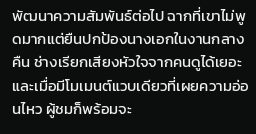พัฒนาความสัมพันธ์ต่อไป ฉากที่เขาไม่พูดมากแต่ยืนปกป้องนางเอกในงานกลางคืน ช่างเรียกเสียงหัวใจจากคนดูได้เยอะ และเมื่อมีโมเมนต์แวบเดียวที่เผยความอ่อนไหว ผู้ชมก็พร้อมจะ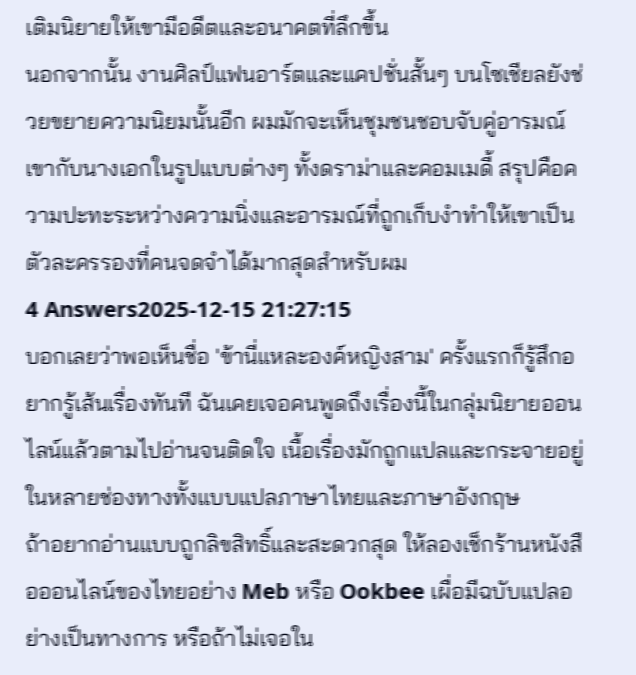เติมนิยายให้เขามีอดีตและอนาคตที่ลึกขึ้น
นอกจากนั้น งานศิลป์แฟนอาร์ตและแคปชั่นสั้นๆ บนโซเชียลยังช่วยขยายความนิยมนั้นอีก ผมมักจะเห็นชุมชนชอบจับคู่อารมณ์เขากับนางเอกในรูปแบบต่างๆ ทั้งดราม่าและคอมเมดี้ สรุปคือความปะทะระหว่างความนิ่งและอารมณ์ที่ถูกเก็บงำทำให้เขาเป็นตัวละครรองที่คนจดจำได้มากสุดสำหรับผม
4 Answers2025-12-15 21:27:15
บอกเลยว่าพอเห็นชื่อ 'ข้านี่แหละองค์หญิงสาม' ครั้งแรกก็รู้สึกอยากรู้เส้นเรื่องทันที ฉันเคยเจอคนพูดถึงเรื่องนี้ในกลุ่มนิยายออนไลน์แล้วตามไปอ่านจนติดใจ เนื้อเรื่องมักถูกแปลและกระจายอยู่ในหลายช่องทางทั้งแบบแปลภาษาไทยและภาษาอังกฤษ
ถ้าอยากอ่านแบบถูกลิขสิทธิ์และสะดวกสุด ให้ลองเช็กร้านหนังสือออนไลน์ของไทยอย่าง Meb หรือ Ookbee เผื่อมีฉบับแปลอย่างเป็นทางการ หรือถ้าไม่เจอใน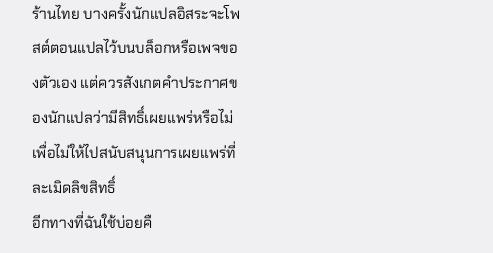ร้านไทย บางครั้งนักแปลอิสระจะโพสต์ตอนแปลไว้บนบล็อกหรือเพจของตัวเอง แต่ควรสังเกตคำประกาศของนักแปลว่ามีสิทธิ์เผยแพร่หรือไม่เพื่อไม่ให้ไปสนับสนุนการเผยแพร่ที่ละเมิดลิขสิทธิ์
อีกทางที่ฉันใช้บ่อยคื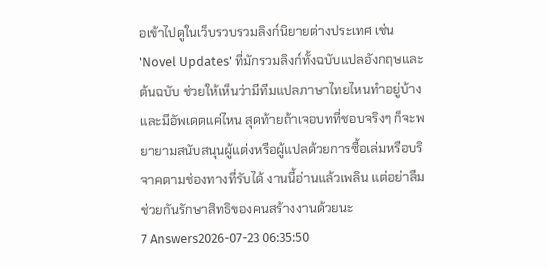อเข้าไปดูในเว็บรวบรวมลิงก์นิยายต่างประเทศ เช่น 'Novel Updates' ที่มักรวมลิงก์ทั้งฉบับแปลอังกฤษและต้นฉบับ ช่วยให้เห็นว่ามีทีมแปลภาษาไทยไหนทำอยู่บ้างและมีอัพเดตแค่ไหน สุดท้ายถ้าเจอบทที่ชอบจริงๆ ก็จะพยายามสนับสนุนผู้แต่งหรือผู้แปลด้วยการซื้อเล่มหรือบริจาคตามช่องทางที่รับได้ งานนี้อ่านแล้วเพลิน แต่อย่าลืมช่วยกันรักษาสิทธิของคนสร้างงานด้วยนะ
7 Answers2026-07-23 06:35:50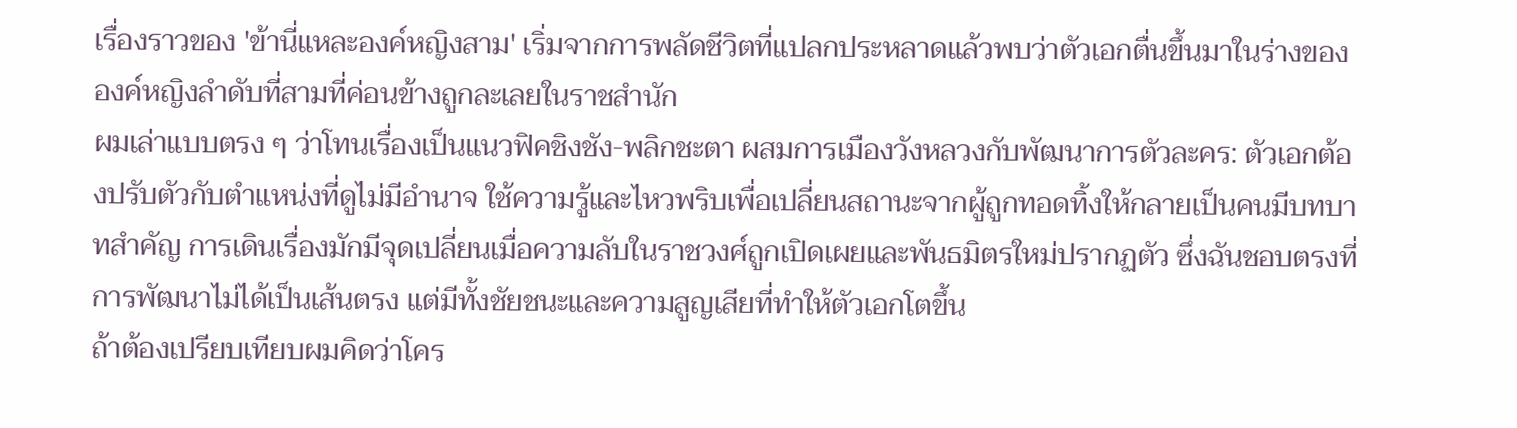เรื่องราวของ 'ข้านี่แหละองค์หญิงสาม' เริ่มจากการพลัดชีวิตที่แปลกประหลาดแล้วพบว่าตัวเอกตื่นขึ้นมาในร่างขององค์หญิงลำดับที่สามที่ค่อนข้างถูกละเลยในราชสำนัก
ผมเล่าแบบตรง ๆ ว่าโทนเรื่องเป็นแนวฟิคชิงชัง-พลิกชะตา ผสมการเมืองวังหลวงกับพัฒนาการตัวละคร: ตัวเอกต้องปรับตัวกับตำแหน่งที่ดูไม่มีอำนาจ ใช้ความรู้และไหวพริบเพื่อเปลี่ยนสถานะจากผู้ถูกทอดทิ้งให้กลายเป็นคนมีบทบาทสำคัญ การเดินเรื่องมักมีจุดเปลี่ยนเมื่อความลับในราชวงศ์ถูกเปิดเผยและพันธมิตรใหม่ปรากฏตัว ซึ่งฉันชอบตรงที่การพัฒนาไม่ได้เป็นเส้นตรง แต่มีทั้งชัยชนะและความสูญเสียที่ทำให้ตัวเอกโตขึ้น
ถ้าต้องเปรียบเทียบผมคิดว่าโคร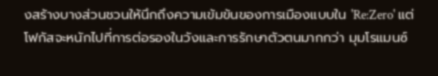งสร้างบางส่วนชวนให้นึกถึงความเข้มข้นของการเมืองแบบใน 'Re:Zero' แต่โฟกัสจะหนักไปที่การต่อรองในวังและการรักษาตัวตนมากกว่า มุมโรแมนซ์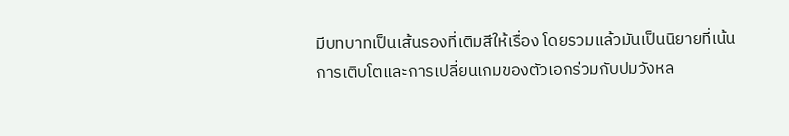มีบทบาทเป็นเส้นรองที่เติมสีให้เรื่อง โดยรวมแล้วมันเป็นนิยายที่เน้นการเติบโตและการเปลี่ยนเกมของตัวเอกร่วมกับปมวังหล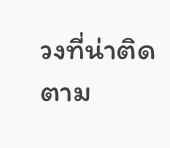วงที่น่าติดตาม